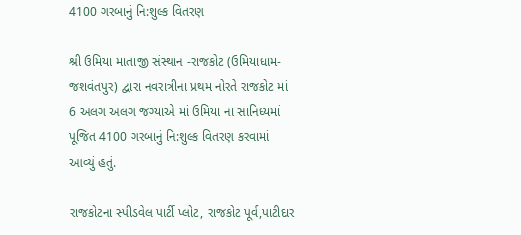4100 ગરબાનું નિ:શુલ્ક વિતરણ

શ્રી ઉમિયા માતાજી સંસ્થાન -રાજકોટ (ઉમિયાધામ- જશવંતપુર) દ્વારા નવરાત્રીના પ્રથમ નોરતે રાજકોટ માં 6 અલગ અલગ જગ્યાએ માં ઉમિયા ના સાનિધ્યમાં પૂજિત 4100 ગરબાનું નિ:શુલ્ક વિતરણ કરવામાં આવ્યું હતું.

રાજકોટના સ્પીડવેલ પાર્ટી પ્લોટ, રાજકોટ પૂર્વ,પાટીદાર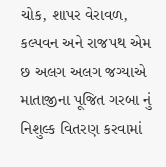ચોક, શાપર વેરાવળ, કલ્પવન અને રાજપથ એમ છ અલગ અલગ જગ્યાએ માતાજીના પૂજિત ગરબા નું નિશુલ્ક વિતરણ કરવામાં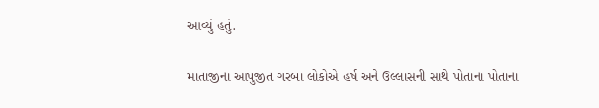આવ્યું હતું.

માતાજીના આપુજીત ગરબા લોકોએ હર્ષ અને ઉલ્લાસની સાથે પોતાના પોતાના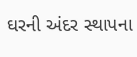ઘરની અંદર સ્થાપના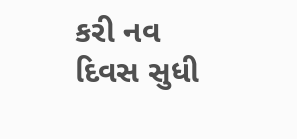કરી નવ દિવસ સુધી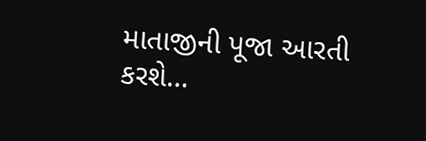માતાજીની પૂજા આરતી કરશે…